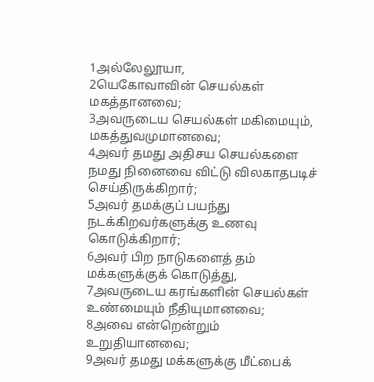1அல்லேலூயா,
2யெகோவாவின் செயல்கள் மகத்தானவை;
3அவருடைய செயல்கள் மகிமையும், மகத்துவமுமானவை;
4அவர் தமது அதிசய செயல்களை நமது நினைவை விட்டு விலகாதபடிச் செய்திருக்கிறார்;
5அவர் தமக்குப் பயந்து நடக்கிறவர்களுக்கு உணவு கொடுக்கிறார்;
6அவர் பிற நாடுகளைத் தம் மக்களுக்குக் கொடுத்து,
7அவருடைய கரங்களின் செயல்கள் உண்மையும் நீதியுமானவை;
8அவை என்றென்றும் உறுதியானவை;
9அவர் தமது மக்களுக்கு மீட்பைக்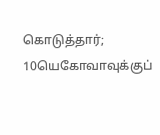கொடுத்தார்;
10யெகோவாவுக்குப்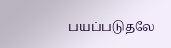பயப்படுதலே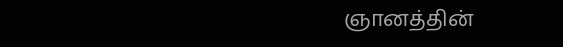ஞானத்தின்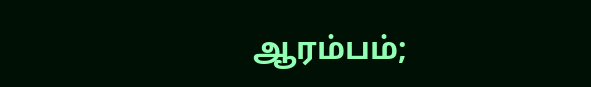ஆரம்பம்;